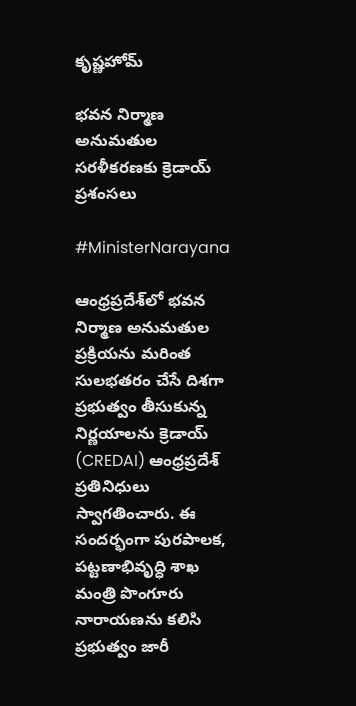కృష్ణహోమ్

భవన నిర్మాణ అనుమతుల సరళీకరణకు క్రెడాయ్ ప్రశంసలు

#MinisterNarayana

ఆంధ్రప్రదేశ్‌లో భవన నిర్మాణ అనుమతుల ప్రక్రియను మరింత సులభతరం చేసే దిశగా ప్రభుత్వం తీసుకున్న నిర్ణయాలను క్రెడాయ్ (CREDAI) ఆంధ్రప్రదేశ్ ప్రతినిధులు స్వాగతించారు. ఈ సందర్భంగా పురపాలక, పట్టణాభివృద్ధి శాఖ మంత్రి పొంగూరు నారాయణను కలిసి ప్రభుత్వం జారీ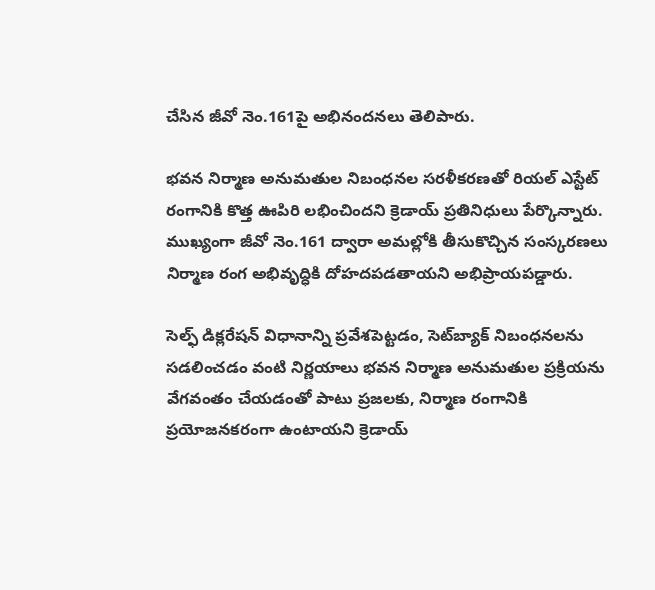చేసిన జీవో నెం.161పై అభినందనలు తెలిపారు.

భవన నిర్మాణ అనుమతుల నిబంధనల సరళీకరణతో రియల్ ఎస్టేట్ రంగానికి కొత్త ఊపిరి లభించిందని క్రెడాయ్ ప్రతినిధులు పేర్కొన్నారు. ముఖ్యంగా జీవో నెం.161 ద్వారా అమల్లోకి తీసుకొచ్చిన సంస్కరణలు నిర్మాణ రంగ అభివృద్ధికి దోహదపడతాయని అభిప్రాయపడ్డారు.

సెల్ఫ్ డిక్లరేషన్ విధానాన్ని ప్రవేశపెట్టడం, సెట్‌బ్యాక్ నిబంధనలను సడలించడం వంటి నిర్ణయాలు భవన నిర్మాణ అనుమతుల ప్రక్రియను వేగవంతం చేయడంతో పాటు ప్రజలకు, నిర్మాణ రంగానికి ప్రయోజనకరంగా ఉంటాయని క్రెడాయ్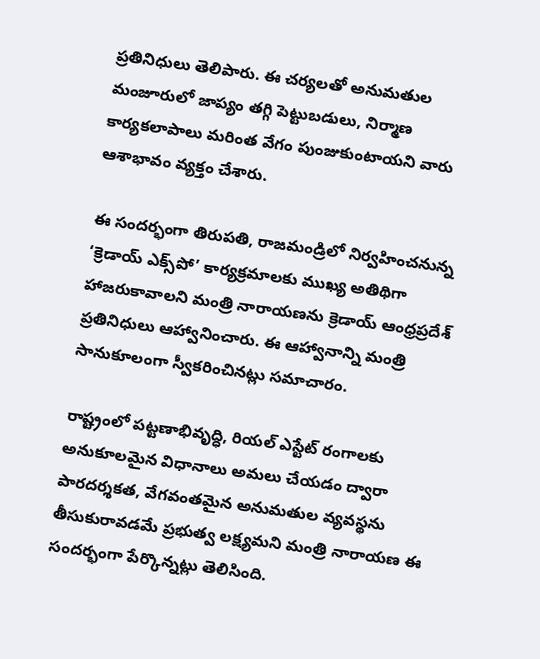ప్రతినిధులు తెలిపారు. ఈ చర్యలతో అనుమతుల మంజూరులో జాప్యం తగ్గి పెట్టుబడులు, నిర్మాణ కార్యకలాపాలు మరింత వేగం పుంజుకుంటాయని వారు ఆశాభావం వ్యక్తం చేశారు.

ఈ సందర్భంగా తిరుపతి, రాజమండ్రిలో నిర్వహించనున్న ‘క్రెడాయ్ ఎక్స్‌పో’ కార్యక్రమాలకు ముఖ్య అతిథిగా హాజరుకావాలని మంత్రి నారాయణను క్రెడాయ్ ఆంధ్రప్రదేశ్ ప్రతినిధులు ఆహ్వానించారు. ఈ ఆహ్వానాన్ని మంత్రి సానుకూలంగా స్వీకరించినట్లు సమాచారం.

రాష్ట్రంలో పట్టణాభివృద్ధి, రియల్ ఎస్టేట్ రంగాలకు అనుకూలమైన విధానాలు అమలు చేయడం ద్వారా పారదర్శకత, వేగవంతమైన అనుమతుల వ్యవస్థను తీసుకురావడమే ప్రభుత్వ లక్ష్యమని మంత్రి నారాయణ ఈ సందర్భంగా పేర్కొన్నట్లు తెలిసింది.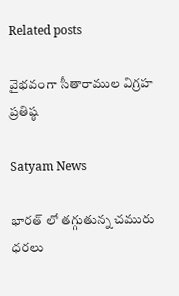Related posts

వైభవంగా సీతారాముల విగ్రహ ప్రతిష్ఠ

Satyam News

భారత్ లో తగ్గుతున్న చమురు ధరలు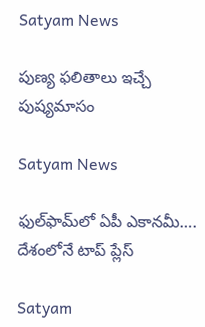Satyam News

పుణ్య ఫలితాలు ఇచ్చే పుష్యమాసం

Satyam News

ఫుల్‌ఫామ్‌లో ఏపీ ఎకానమీ…. దేశంలోనే టాప్‌ ప్లేస్‌

Satyam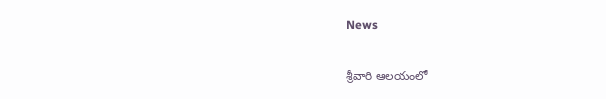News

శ్రీవారి ఆలయంలో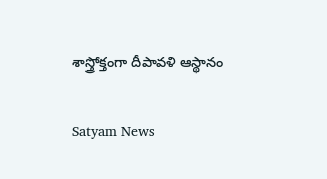శాస్త్రోక్తంగా దీపావళి ఆస్థానం

Satyam News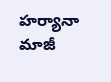హర్యానా మాజీ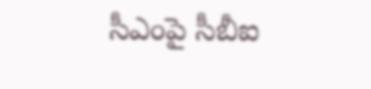సీఎంపై సీబీఐ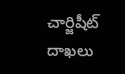చార్జిషీట్ దాఖలు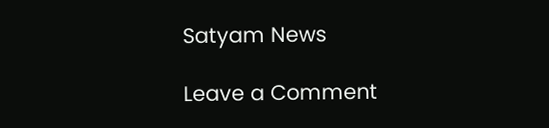Satyam News

Leave a Comment